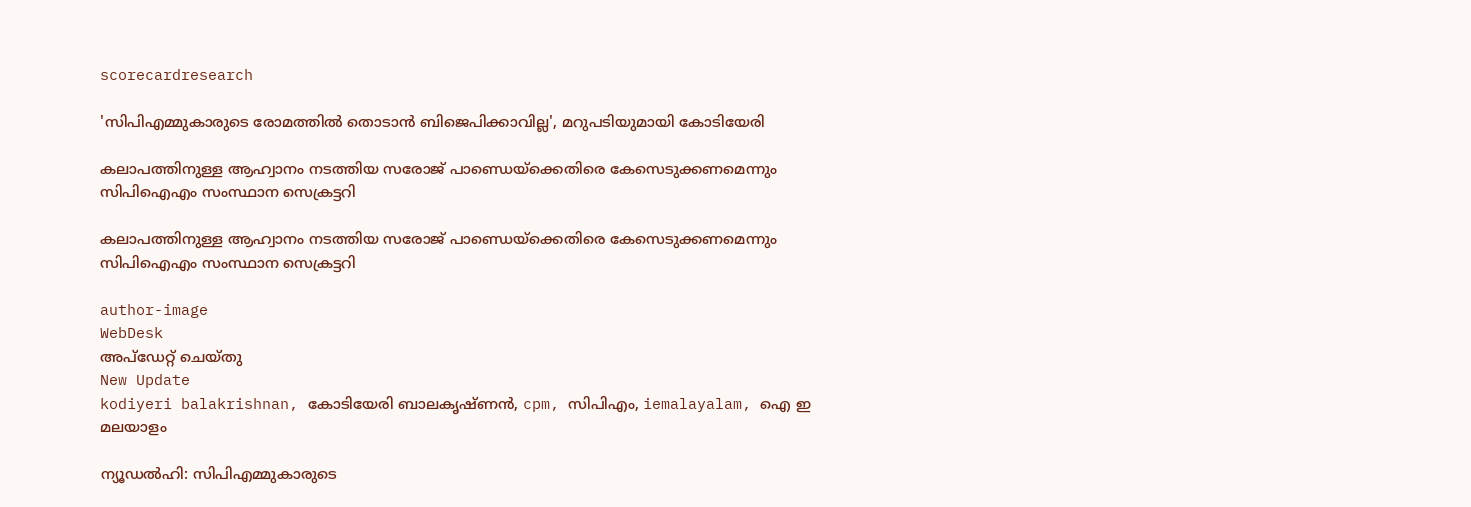scorecardresearch

'സിപിഎമ്മുകാരുടെ രോമത്തില്‍ തൊടാൻ ബിജെപിക്കാവില്ല', മറുപടിയുമായി കോടിയേരി

കലാപത്തിനുള്ള ആഹ്വാനം നടത്തിയ സരോജ് പാണ്ഡെയ്ക്കെതിരെ കേസെടുക്കണമെന്നും സിപിഐഎം സംസ്ഥാന സെക്രട്ടറി

കലാപത്തിനുള്ള ആഹ്വാനം നടത്തിയ സരോജ് പാണ്ഡെയ്ക്കെതിരെ കേസെടുക്കണമെന്നും സിപിഐഎം സംസ്ഥാന സെക്രട്ടറി

author-image
WebDesk
അപ്‌ഡേറ്റ് ചെയ്‌തു
New Update
kodiyeri balakrishnan, കോടിയേരി ബാലകൃഷ്ണൻ, cpm, സിപിഎം, iemalayalam, ഐ ഇ മലയാളം

ന്യൂഡൽഹി: സിപിഎമ്മുകാരുടെ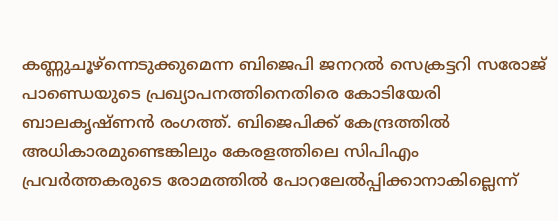കണ്ണുചൂ‍ഴ്ന്നെടുക്കുമെന്ന ബിജെപി ജനറല്‍ സെക്രട്ടറി സരോജ് പാണ്ഡെയുടെ പ്രഖ്യാപനത്തിനെതിരെ കോടിയേരി ബാലകൃഷ്ണൻ രംഗത്ത്. ബിജെപിക്ക് കേന്ദ്രത്തില്‍ അധികാരമുണ്ടെങ്കിലും കേരളത്തിലെ സിപിഎം പ്രവര്‍ത്തകരുടെ രോമത്തില്‍ പോറലേല്‍പ്പിക്കാനാകില്ലെന്ന്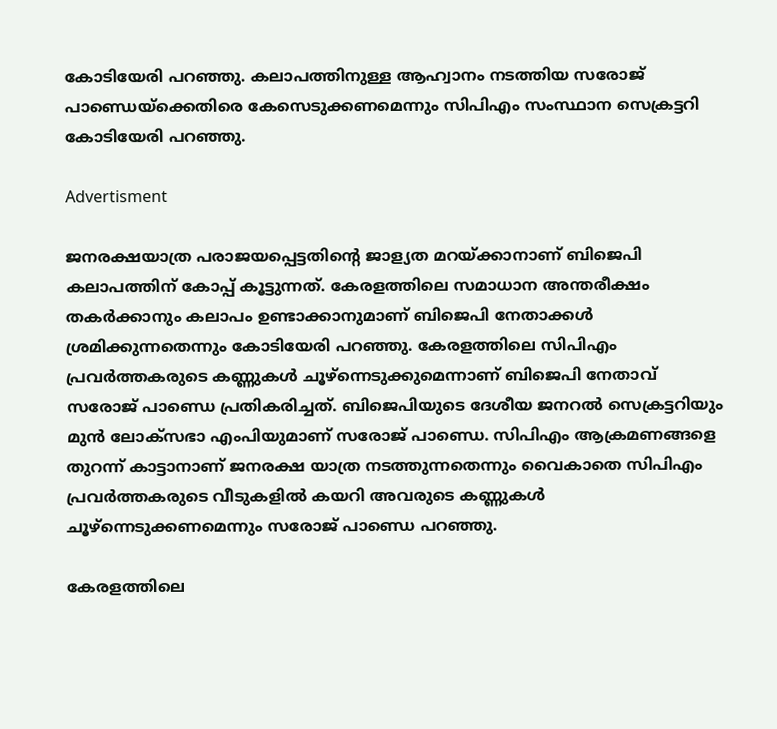കോടിയേരി പറഞ്ഞു. കലാപത്തിനുള്ള ആഹ്വാനം നടത്തിയ സരോജ് പാണ്ഡെയ്ക്കെതിരെ കേസെടുക്കണമെന്നും സിപിഎം സംസ്ഥാന സെക്രട്ടറി കോടിയേരി പറഞ്ഞു.

Advertisment

ജനരക്ഷയാത്ര പരാജയപ്പെട്ടതിന്റെ ജാള്യത മറയ്ക്കാനാണ് ബിജെപി കലാപത്തിന് കോപ്പ് കൂട്ടുന്നത്. കേരളത്തിലെ സമാധാന അന്തരീക്ഷം തകർക്കാനും കലാപം ഉണ്ടാക്കാനുമാണ് ബിജെപി നേതാക്കൾ ശ്രമിക്കുന്നതെന്നും കോടിയേരി പറഞ്ഞു. കേരളത്തിലെ സിപിഎം പ്രവർത്തകരുടെ കണ്ണുകൾ ചൂഴ്ന്നെടുക്കുമെന്നാണ് ബിജെപി നേതാവ് സരോജ് പാണ്ഡെ പ്രതികരിച്ചത്. ബിജെപിയുടെ ദേശീയ ജനറൽ സെക്രട്ടറിയും മുൻ ലോക്‌സഭാ എംപിയുമാണ് സരോജ് പാണ്ഡെ. സിപിഎം ആക്രമണങ്ങളെ തുറന്ന് കാട്ടാനാണ് ജനരക്ഷ യാത്ര നടത്തുന്നതെന്നും വൈകാതെ സിപിഎം പ്രവർത്തകരുടെ വീടുകളിൽ കയറി അവരുടെ കണ്ണുകൾ ചൂഴ്ന്നെടുക്കണമെന്നും സരോജ് പാണ്ഡെ പറഞ്ഞു.

കേരളത്തിലെ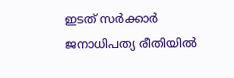ഇടത് സർക്കാർ ജനാധിപത്യ രീതിയിൽ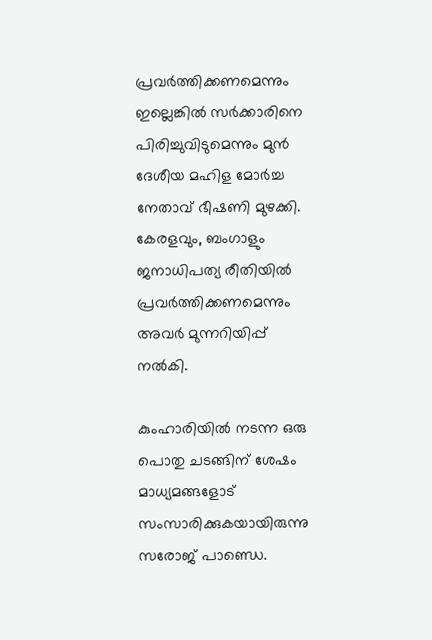പ്രവർത്തിക്കണമെന്നും ഇല്ലെങ്കിൽ സർക്കാരിനെ പിരിച്ചുവിടുമെന്നും മുൻ ദേശീയ മഹിള മോർച്ച നേതാവ് ഭീഷണി മുഴക്കി. കേരളവും, ബംഗാളും ജനാധിപത്യ രീതിയിൽ പ്രവർത്തിക്കണമെന്നും അവർ മുന്നറിയിപ്പ് നൽകി.

കുംഹാരിയിൽ നടന്ന ഒരു പൊതു ചടങ്ങിന് ശേഷം മാധ്യമങ്ങളോട് സംസാരിക്കുകയായിരുന്നു സരോജ് പാണ്ഡെ.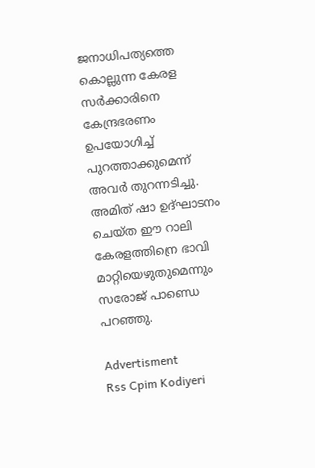ജനാധിപത്യത്തെ കൊല്ലുന്ന കേരള സർക്കാരിനെ കേന്ദ്രഭരണം ഉപയോഗിച്ച് പുറത്താക്കുമെന്ന് അവർ തുറന്നടിച്ചു. അമിത് ഷാ ഉദ്ഘാടനം ചെയ്ത ഈ റാലി കേരളത്തിന്രെ ഭാവി മാറ്റിയെഴുതുമെന്നും സരോജ് പാണ്ഡെ പറഞ്ഞു.

Advertisment
Rss Cpim Kodiyeri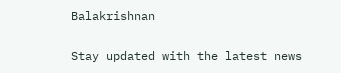Balakrishnan

Stay updated with the latest news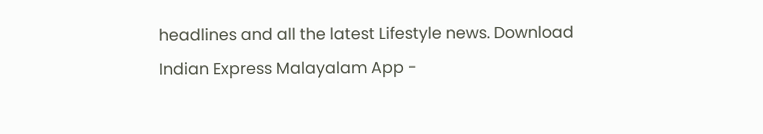headlines and all the latest Lifestyle news. Download Indian Express Malayalam App -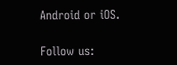Android or iOS.

Follow us: